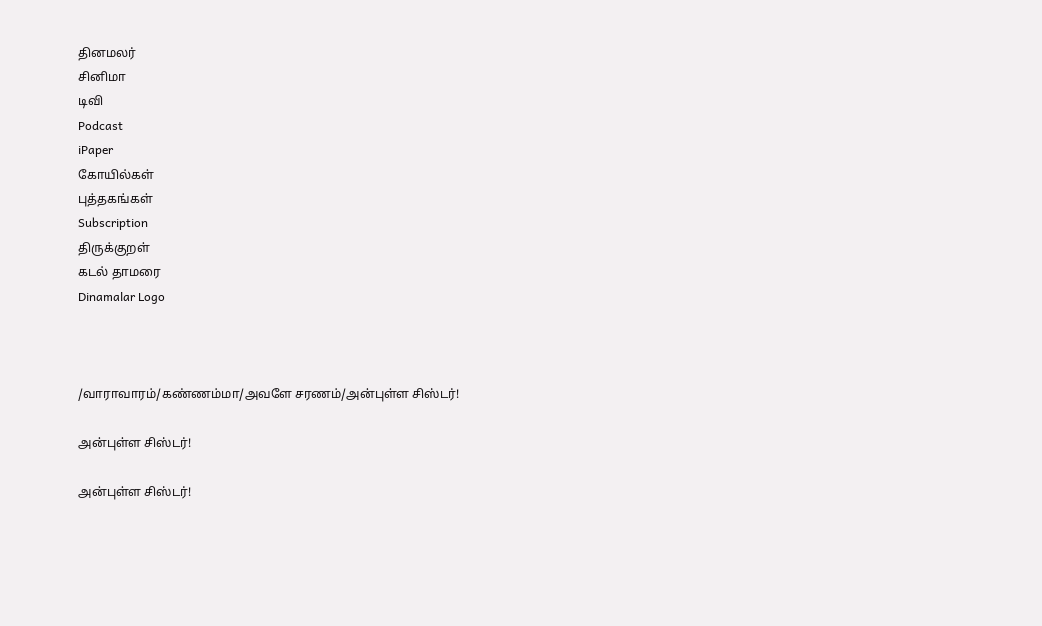தினமலர்
சினிமா
டிவி
Podcast
iPaper
கோயில்கள்
புத்தகங்கள்
Subscription
திருக்குறள்
கடல் தாமரை
Dinamalar Logo



/வாராவாரம்/கண்ணம்மா/அவளே சரணம்/அன்புள்ள சிஸ்டர்!

அன்புள்ள சிஸ்டர்!

அன்புள்ள சிஸ்டர்!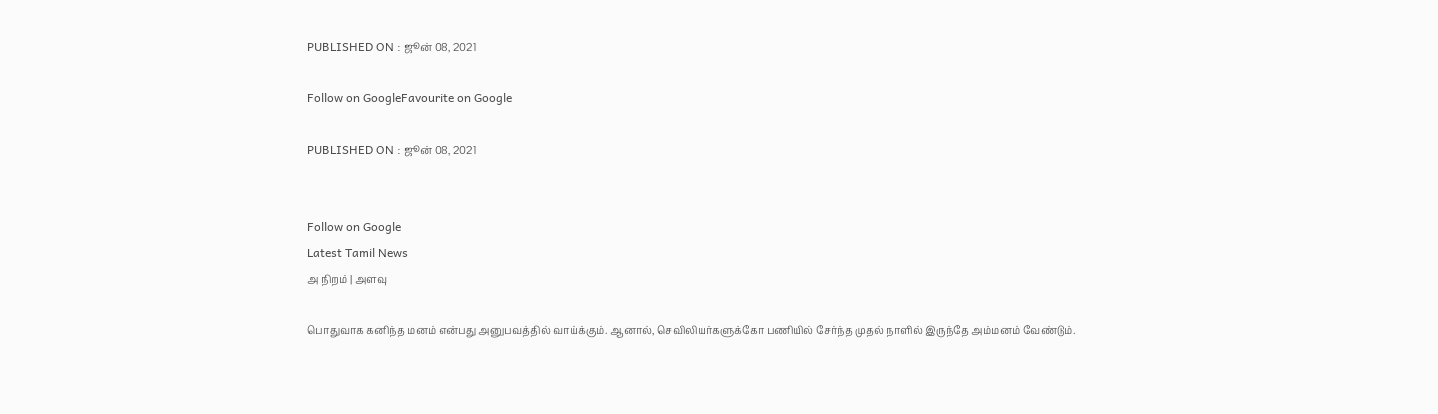PUBLISHED ON : ஜூன் 08, 2021

Follow on GoogleFavourite on Google

PUBLISHED ON : ஜூன் 08, 2021


Follow on Google
Latest Tamil News
அ நிறம் | அளவு

பொதுவாக கனிந்த மனம் என்பது அனுபவத்தில் வாய்க்கும். ஆனால், செவிலியர்களுக்கோ பணியில் சேர்ந்த முதல் நாளில் இருந்தே அம்மனம் வேண்டும்.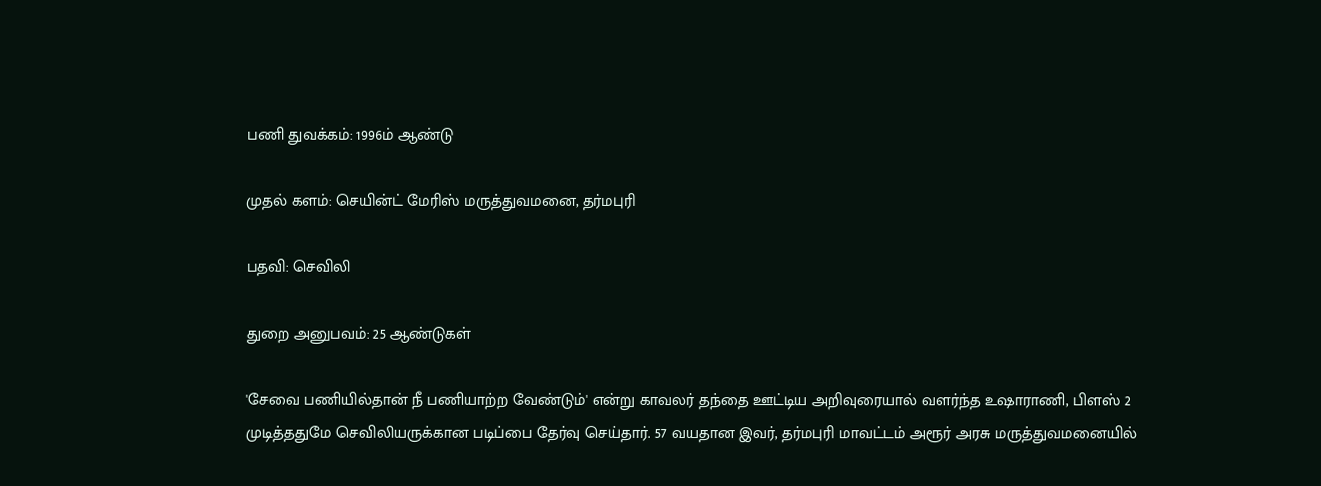பணி துவக்கம்: 1996ம் ஆண்டு

முதல் களம்: செயின்ட் மேரிஸ் மருத்துவமனை, தர்மபுரி

பதவி: செவிலி

துறை அனுபவம்: 25 ஆண்டுகள்

'சேவை பணியில்தான் நீ பணியாற்ற வேண்டும்' என்று காவலர் தந்தை ஊட்டிய அறிவுரையால் வளர்ந்த உஷாராணி, பிளஸ் 2 முடித்ததுமே செவிலியருக்கான படிப்பை தேர்வு செய்தார். 57 வயதான இவர், தர்மபுரி மாவட்டம் அரூர் அரசு மருத்துவமனையில்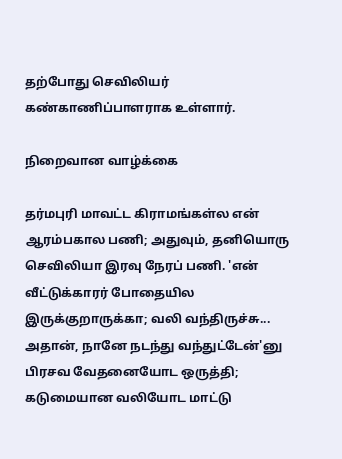தற்போது செவிலியர் கண்காணிப்பாளராக உள்ளார்.

நிறைவான வாழ்க்கை

தர்மபுரி மாவட்ட கிராமங்கள்ல என் ஆரம்பகால பணி; அதுவும், தனியொரு செவிலியா இரவு நேரப் பணி. 'என் வீட்டுக்காரர் போதையில இருக்குறாருக்கா; வலி வந்திருச்சு... அதான், நானே நடந்து வந்துட்டேன்'னு பிரசவ வேதனையோட ஒருத்தி; கடுமையான வலியோட மாட்டு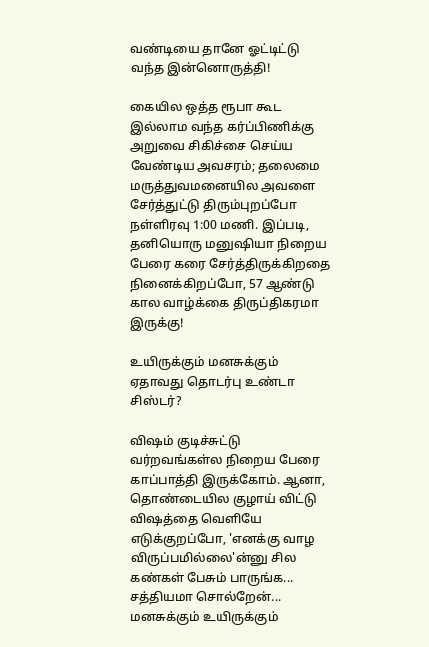வண்டியை தானே ஓட்டிட்டு வந்த இன்னொருத்தி!

கையில ஒத்த ரூபா கூட இல்லாம வந்த கர்ப்பிணிக்கு அறுவை சிகிச்சை செய்ய வேண்டிய அவசரம்; தலைமை மருத்துவமனையில அவளை சேர்த்துட்டு திரும்புறப்போ நள்ளிரவு 1:00 மணி. இப்படி, தனியொரு மனுஷியா நிறைய பேரை கரை சேர்த்திருக்கிறதை நினைக்கிறப்போ, 57 ஆண்டு கால வாழ்க்கை திருப்திகரமா இருக்கு!

உயிருக்கும் மனசுக்கும் ஏதாவது தொடர்பு உண்டா சிஸ்டர்?

விஷம் குடிச்சுட்டு வர்றவங்கள்ல நிறைய பேரை காப்பாத்தி இருக்கோம். ஆனா, தொண்டையில குழாய் விட்டு விஷத்தை வெளியே எடுக்குறப்போ, 'எனக்கு வாழ விருப்பமில்லை'ன்னு சில கண்கள் பேசும் பாருங்க... சத்தியமா சொல்றேன்... மனசுக்கும் உயிருக்கும்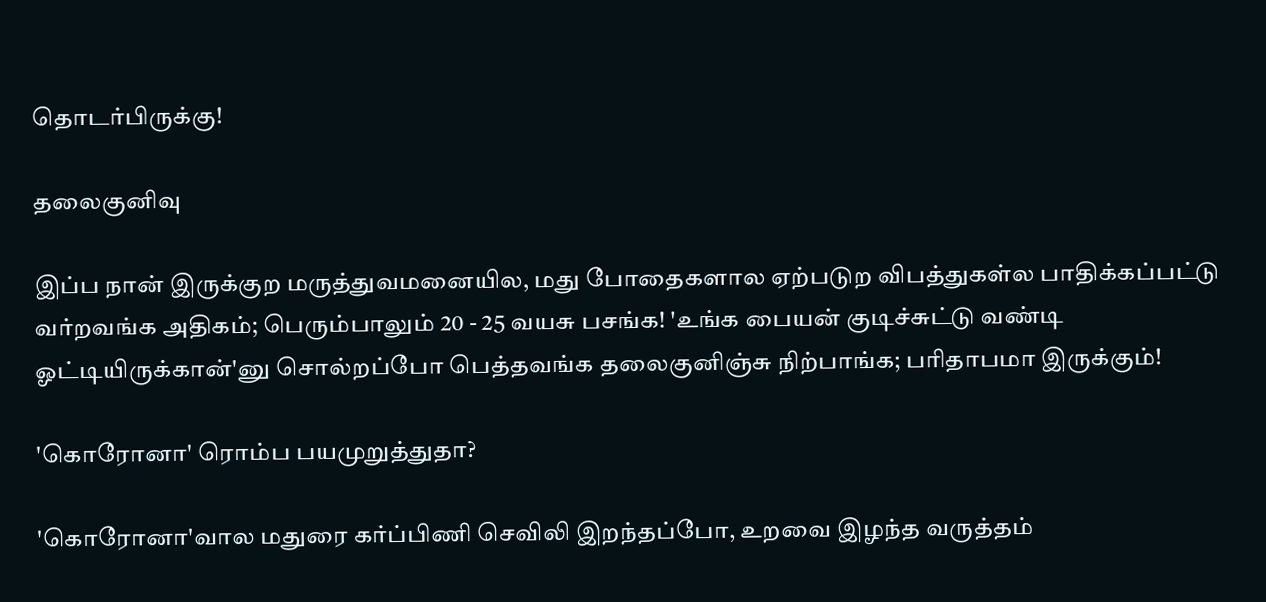தொடர்பிருக்கு!

தலைகுனிவு

இப்ப நான் இருக்குற மருத்துவமனையில, மது போதைகளால ஏற்படுற விபத்துகள்ல பாதிக்கப்பட்டு வர்றவங்க அதிகம்; பெரும்பாலும் 20 - 25 வயசு பசங்க! 'உங்க பையன் குடிச்சுட்டு வண்டி ஓட்டியிருக்கான்'னு சொல்றப்போ பெத்தவங்க தலைகுனிஞ்சு நிற்பாங்க; பரிதாபமா இருக்கும்!

'கொரோனா' ரொம்ப பயமுறுத்துதா?

'கொரோனா'வால மதுரை கர்ப்பிணி செவிலி இறந்தப்போ, உறவை இழந்த வருத்தம்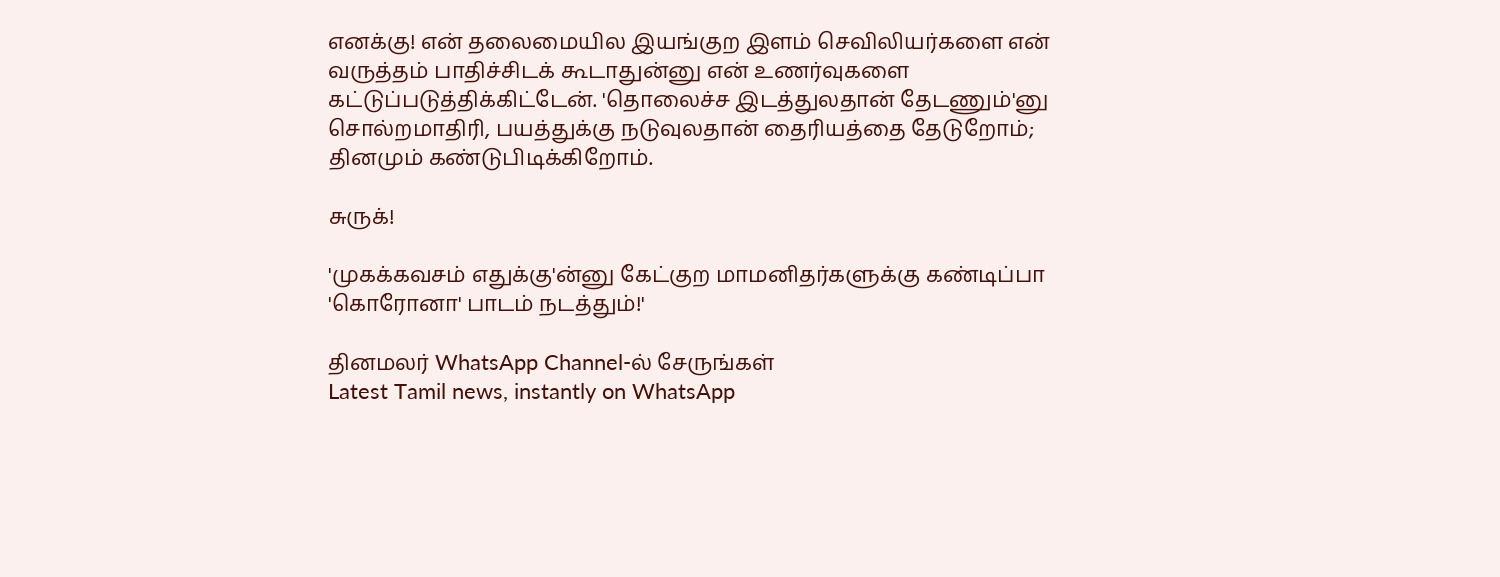எனக்கு! என் தலைமையில இயங்குற இளம் செவிலியர்களை என் வருத்தம் பாதிச்சிடக் கூடாதுன்னு என் உணர்வுகளை கட்டுப்படுத்திக்கிட்டேன். 'தொலைச்ச இடத்துலதான் தேடணும்'னு சொல்றமாதிரி, பயத்துக்கு நடுவுலதான் தைரியத்தை தேடுறோம்; தினமும் கண்டுபிடிக்கிறோம்.

சுருக்!

'முகக்கவசம் எதுக்கு'ன்னு கேட்குற மாமனிதர்களுக்கு கண்டிப்பா 'கொரோனா' பாடம் நடத்தும்!'

தினமலர் WhatsApp Channel-ல் சேருங்கள்
Latest Tamil news, instantly on WhatsApp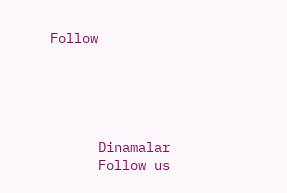Follow





      Dinamalar
      Follow us